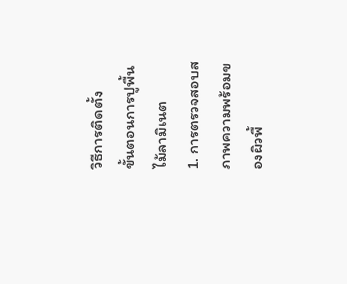วิธีการติดตั้ง
ขั้นตอนการปูพื้นไม้ลามิเนต
1. การตรวจสอบสภาพความพร้อมของผิวพื้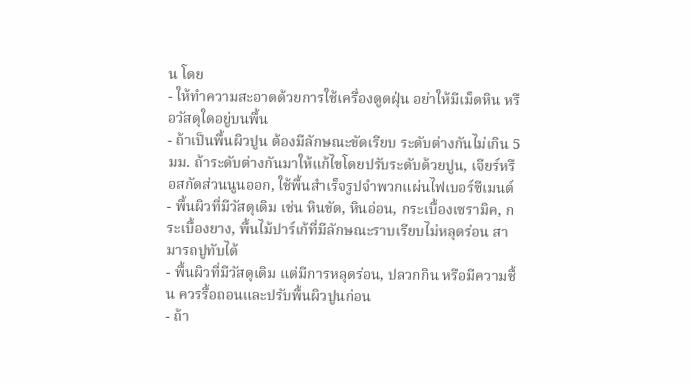น โดย
- ให้ทำความสะอาดด้วยการใช้เครื่องดูดฝุ่น อย่าให้มีเม็ดหิน หรือวัสดุใดอยู่บนพื้น
- ถ้าเป็นพื้นผิวปูน ต้องมีลักษณะขัดเรียบ ระดับต่างกันไม่เกิน 5 มม. ถ้าระดับต่างกันมาให้แก้ไขโดยปรับระดับด้วยปูน, เจียร์หรือสกัดส่วนนูนออก, ใช้พื้นสำเร็จรูปจำพวกแผ่นไฟเบอร์ซีเมนต์
- พื้นผิวที่มีวัสดุเดิม เช่น หินขัด, หินอ่อน, กระเบื้องเซรามิค, กระเบื้องยาง, พื้นไม้ปาร์เก้ที่มีลักษณะราบเรียบไม่หลุดร่อน สามารถปูทับได้
- พื้นผิวที่มีวัสดุเดิม แต่มีการหลุดร่อน, ปลวกกิน หรือมีความชื้น ควรรื้อถอนและปรับพื้นผิวปูนก่อน
- ถ้า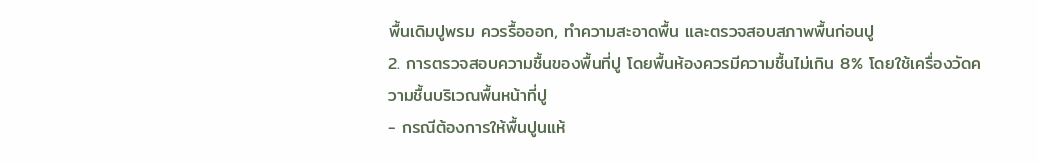พื้นเดิมปูพรม ควรรื้อออก, ทำความสะอาดพื้น และตรวจสอบสภาพพื้นก่อนปู
2. การตรวจสอบความชื้นของพื้นที่ปู โดยพื้นห้องควรมีความชื้นไม่เกิน 8% โดยใช้เครื่องวัดความชื้นบริเวณพื้นหน้าที่ปู
- กรณีต้องการให้พื้นปูนแห้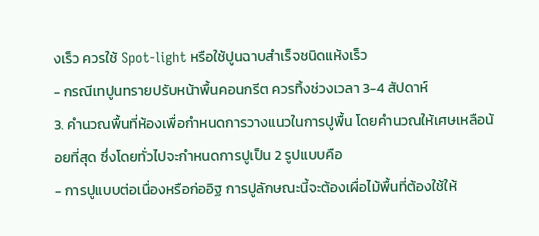งเร็ว ควรใช้ Spot-light หรือใช้ปูนฉาบสำเร็จชนิดแห้งเร็ว
- กรณีเทปูนทรายปรับหน้าพื้นคอนกรีต ควรทิ้งช่วงเวลา 3-4 สัปดาห์
3. คำนวณพื้นที่ห้องเพื่อกำหนดการวางแนวในการปูพื้น โดยคำนวณให้เศษเหลือน้อยที่สุด ซึ่งโดยทั่วไปจะกำหนดการปูเป็น 2 รูปแบบคือ
- การปูแบบต่อเนื่องหรือก่ออิฐ การปูลักษณะนี้จะต้องเผื่อไม้พื้นที่ต้องใช้ให้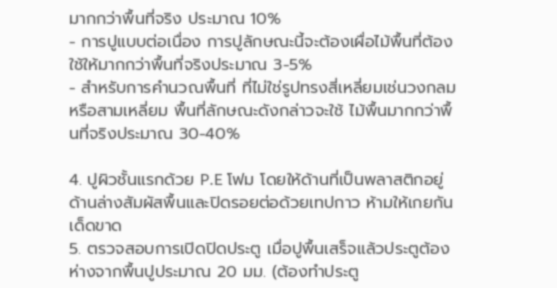มากกว่าพื้นที่จริง ประมาณ 10%
- การปูแบบต่อเนื่อง การปูลักษณะนี้จะต้องเผื่อไม้พื้นที่ต้องใช้ให้มากกว่าพื้นที่จริงประมาณ 3-5%
- สำหรับการคำนวณพื้นที่ ที่ไม่ใช่รูปทรงสี่เหลี่ยมเช่นวงกลมหรือสามเหลี่ยม พื้นที่ลักษณะดังกล่าวจะใช้ ไม้พื้นมากกว่าพื้นที่จริงประมาณ 30-40%

4. ปูผิวชั้นแรกด้วย P.E โฟม โดยให้ด้านที่เป็นพลาสติกอยู่ด้านล่างสัมผัสพื้นและปิดรอยต่อด้วยเทปกาว ห้ามให้เกยกันเด็ดขาด
5. ตรวจสอบการเปิดปิดประตู เมื่อปูพื้นเสร็จแล้วประตูต้องห่างจากพื้นปูประมาณ 20 มม. (ต้องทำประตู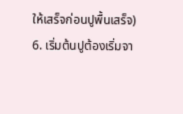ให้เสร็จก่อนปูพื้นเสร็จ)
6. เริ่มต้นปูต้องเริ่มจา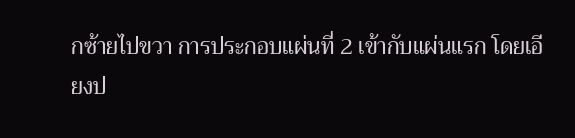กซ้ายไปขวา การประกอบแผ่นที่ 2 เข้ากับแผ่นแรก โดยเอียงป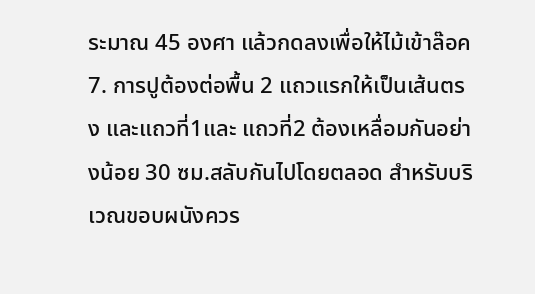ระมาณ 45 องศา แล้วกดลงเพื่อให้ไม้เข้าล๊อค
7. การปูต้องต่อพื้น 2 แถวแรกให้เป็นเส้นตรง และแถวที่1และ แถวที่2 ต้องเหลื่อมกันอย่างน้อย 30 ซม.สลับกันไปโดยตลอด สำหรับบริเวณขอบผนังควร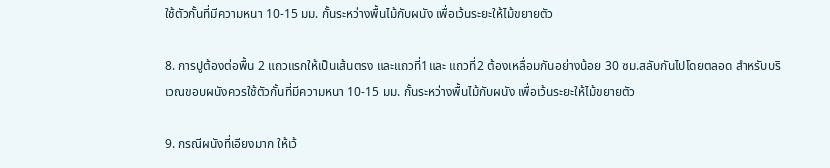ใช้ตัวกั้นที่มีความหนา 10-15 มม. กั้นระหว่างพื้นไม้กับผนัง เพื่อเว้นระยะให้ไม้ขยายตัว

8. การปูต้องต่อพื้น 2 แถวแรกให้เป็นเส้นตรง และแถวที่1และ แถวที่2 ต้องเหลื่อมกันอย่างน้อย 30 ซม.สลับกันไปโดยตลอด สำหรับบริเวณขอบผนังควรใช้ตัวกั้นที่มีความหนา 10-15 มม. กั้นระหว่างพื้นไม้กับผนัง เพื่อเว้นระยะให้ไม้ขยายตัว

9. กรณีผนังที่เอียงมาก ให้เว้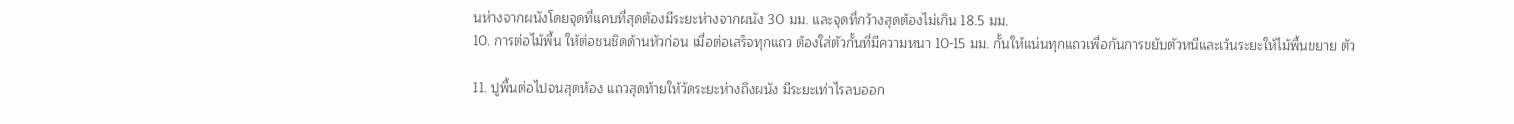นห่างจากผนังโดยจุดที่แคบที่สุดต้องมีระยะห่างจากผนัง 30 มม. และจุดที่กว้างสุดต้องไม่เกิน 18.5 มม.
10. การต่อไม้พื้น ให้ต่อชนชิดด้านหัวก่อน เมื่อต่อเสร็จทุกแถว ต้องใส่ตัวกั้นที่มีความหนา 10-15 มม. กั้นให้แน่นทุกแถวเพื่อกันการขยับตัวหนีและเว้นระยะให้ไม้พื้นขยาย ตัว

11. ปูพื้นต่อไปจนสุดห้อง แถวสุดท้ายให้วัดระยะห่างถึงผนัง มีระยะเท่าไรลบออก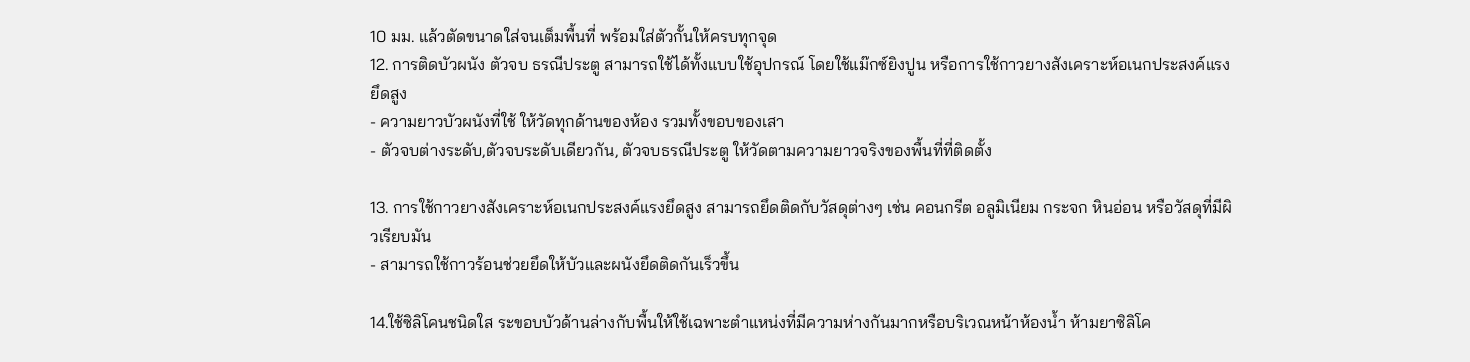10 มม. แล้วตัดขนาดใส่จนเต็มพื้นที่ พร้อมใส่ตัวกั้นให้ครบทุกจุด
12. การติดบัวผนัง ตัวจบ ธรณีประตู สามารถใช้ได้ทั้งแบบใช้อุปกรณ์ โดยใช้แม๊กซ์ยิงปูน หรือการใช้กาวยางสังเคราะห์อเนกประสงค์แรงยึดสูง
- ความยาวบัวผนังที่ใช้ ให้วัดทุกด้านของห้อง รวมทั้งขอบของเสา
- ตัวจบต่างระดับ,ตัวจบระดับเดียวกัน, ตัวจบธรณีประตู ให้วัดตามความยาวจริงของพื้นที่ที่ติดตั้ง

13. การใช้กาวยางสังเคราะห์อเนกประสงค์แรงยึดสูง สามารถยึดติดกับวัสดุต่างๆ เช่น คอนกรีต อลูมิเนียม กระจก หินอ่อน หรือวัสดุที่มีผิวเรียบมัน
- สามารถใช้กาวร้อนช่วยยึดให้บัวและผนังยึดติดกันเร็วขึ้น

14.ใช้ซิลิโคนชนิดใส ระขอบบัวด้านล่างกับพื้นให้ใช้เฉพาะตำแหน่งที่มีความห่างกันมากหรือบริเวณหน้าห้องน้ำ ห้ามยาซิลิโค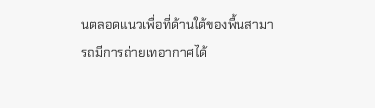นตลอดแนวเพื่อที่ด้านใต้ของพื้นสามารถมีการถ่ายเทอากาศได้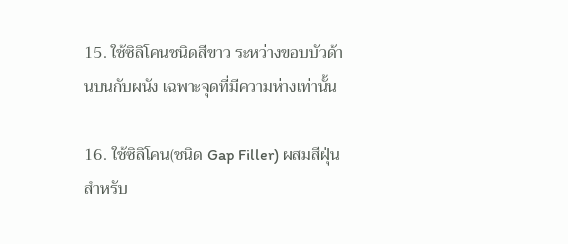15. ใช้ซิลิโคนชนิดสีขาว ระหว่างขอบบัวด้านบนกับผนัง เฉพาะจุดที่มีความห่างเท่านั้น

16. ใช้ซิลิโคน(ชนิด Gap Filler) ผสมสีฝุ่นสำหรับ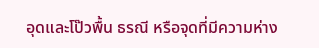อุดและโป๊วพื้น ธรณี หรือจุดที่มีความห่าง